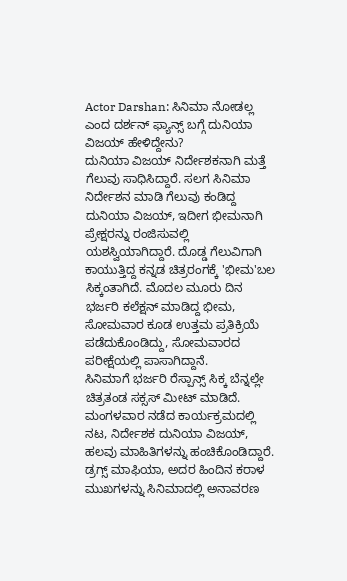Actor Darshan: ಸಿನಿಮಾ ನೋಡಲ್ಲ ಎಂದ ದರ್ಶನ್ ಫ್ಯಾನ್ಸ್ ಬಗ್ಗೆ ದುನಿಯಾ ವಿಜಯ್ ಹೇಳಿದ್ದೇನು?
ದುನಿಯಾ ವಿಜಯ್ ನಿರ್ದೇಶಕನಾಗಿ ಮತ್ತೆ ಗೆಲುವು ಸಾಧಿಸಿದ್ದಾರೆ. ಸಲಗ ಸಿನಿಮಾ ನಿರ್ದೇಶನ ಮಾಡಿ ಗೆಲುವು ಕಂಡಿದ್ದ ದುನಿಯಾ ವಿಜಯ್, ಇದೀಗ ಭೀಮನಾಗಿ ಪ್ರೇಕ್ಷರನ್ನು ರಂಜಿಸುವಲ್ಲಿ ಯಶಸ್ವಿಯಾಗಿದ್ದಾರೆ. ದೊಡ್ಡ ಗೆಲುವಿಗಾಗಿ ಕಾಯುತ್ತಿದ್ದ ಕನ್ನಡ ಚಿತ್ರರಂಗಕ್ಕೆ 'ಭೀಮ'ಬಲ ಸಿಕ್ಕಂತಾಗಿದೆ. ಮೊದಲ ಮೂರು ದಿನ ಭರ್ಜರಿ ಕಲೆಕ್ಷನ್ ಮಾಡಿದ್ದ ಭೀಮ, ಸೋಮವಾರ ಕೂಡ ಉತ್ತಮ ಪ್ರತಿಕ್ರಿಯೆ ಪಡೆದುಕೊಂಡಿದ್ದು, ಸೋಮವಾರದ ಪರೀಕ್ಷೆಯಲ್ಲಿ ಪಾಸಾಗಿದ್ದಾನೆ.
ಸಿನಿಮಾಗೆ ಭರ್ಜರಿ ರೆಸ್ಪಾನ್ಸ್ ಸಿಕ್ಕ ಬೆನ್ನಲ್ಲೇ ಚಿತ್ರತಂಡ ಸಕ್ಸಸ್ ಮೀಟ್ ಮಾಡಿದೆ. ಮಂಗಳವಾರ ನಡೆದ ಕಾರ್ಯಕ್ರಮದಲ್ಲಿ ನಟ, ನಿರ್ದೇಶಕ ದುನಿಯಾ ವಿಜಯ್, ಹಲವು ಮಾಹಿತಿಗಳನ್ನು ಹಂಚಿಕೊಂಡಿದ್ದಾರೆ. ಡ್ರಗ್ಸ್ ಮಾಫಿಯಾ, ಅದರ ಹಿಂದಿನ ಕರಾಳ ಮುಖಗಳನ್ನು ಸಿನಿಮಾದಲ್ಲಿ ಅನಾವರಣ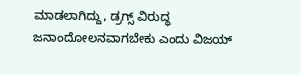ಮಾಡಲಾಗಿದ್ದು, ಡ್ರಗ್ಸ್ ವಿರುದ್ಧ ಜನಾಂದೋಲನವಾಗಬೇಕು ಎಂದು ವಿಜಯ್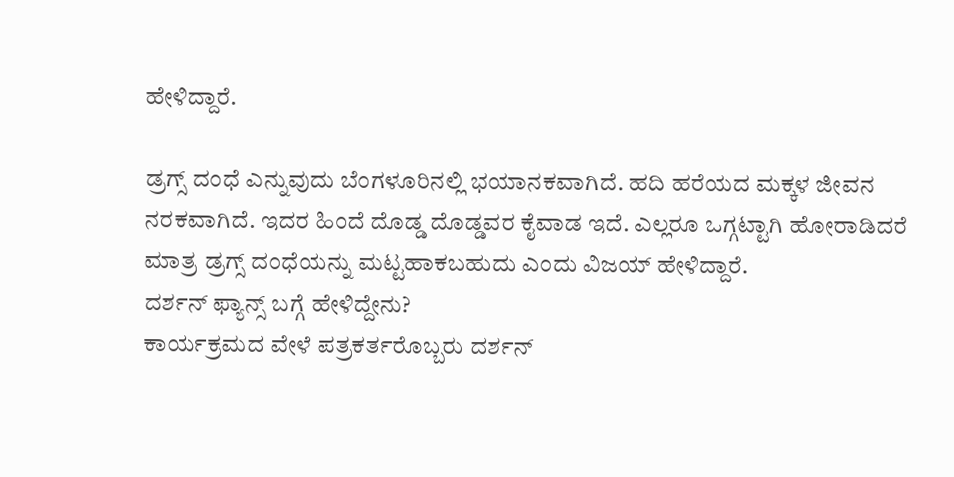ಹೇಳಿದ್ದಾರೆ.

ಡ್ರಗ್ಸ್ ದಂಧೆ ಎನ್ನುವುದು ಬೆಂಗಳೂರಿನಲ್ಲಿ ಭಯಾನಕವಾಗಿದೆ. ಹದಿ ಹರೆಯದ ಮಕ್ಕಳ ಜೀವನ ನರಕವಾಗಿದೆ. ಇದರ ಹಿಂದೆ ದೊಡ್ಡ ದೊಡ್ಡವರ ಕೈವಾಡ ಇದೆ. ಎಲ್ಲರೂ ಒಗ್ಗಟ್ಟಾಗಿ ಹೋರಾಡಿದರೆ ಮಾತ್ರ ಡ್ರಗ್ಸ್ ದಂಧೆಯನ್ನು ಮಟ್ಟಹಾಕಬಹುದು ಎಂದು ವಿಜಯ್ ಹೇಳಿದ್ದಾರೆ.
ದರ್ಶನ್ ಫ್ಯಾನ್ಸ್ ಬಗ್ಗೆ ಹೇಳಿದ್ದೇನು?
ಕಾರ್ಯಕ್ರಮದ ವೇಳೆ ಪತ್ರಕರ್ತರೊಬ್ಬರು ದರ್ಶನ್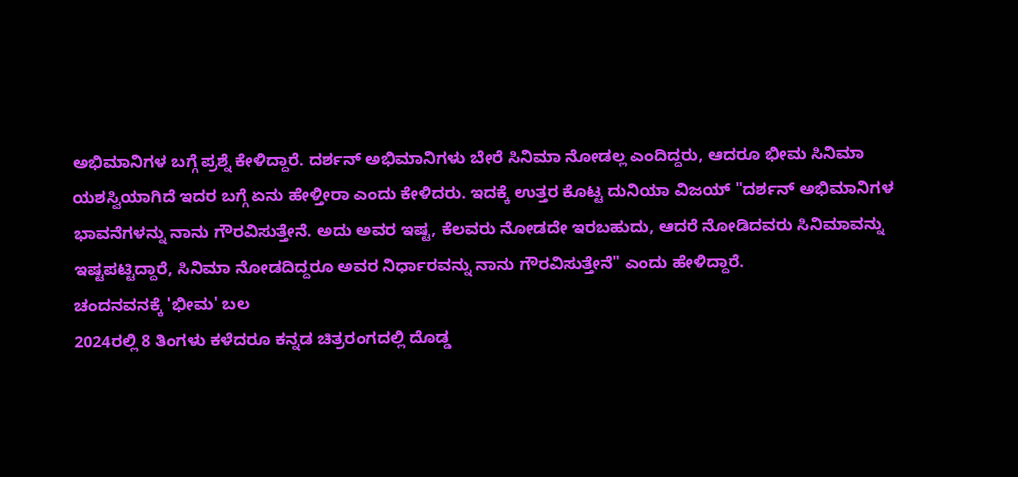ಅಭಿಮಾನಿಗಳ ಬಗ್ಗೆ ಪ್ರಶ್ನೆ ಕೇಳಿದ್ದಾರೆ. ದರ್ಶನ್ ಅಭಿಮಾನಿಗಳು ಬೇರೆ ಸಿನಿಮಾ ನೋಡಲ್ಲ ಎಂದಿದ್ದರು, ಆದರೂ ಭೀಮ ಸಿನಿಮಾ ಯಶಸ್ವಿಯಾಗಿದೆ ಇದರ ಬಗ್ಗೆ ಏನು ಹೇಳ್ತೀರಾ ಎಂದು ಕೇಳಿದರು. ಇದಕ್ಕೆ ಉತ್ತರ ಕೊಟ್ಟ ದುನಿಯಾ ವಿಜಯ್ "ದರ್ಶನ್ ಅಭಿಮಾನಿಗಳ ಭಾವನೆಗಳನ್ನು ನಾನು ಗೌರವಿಸುತ್ತೇನೆ. ಅದು ಅವರ ಇಷ್ಟ, ಕೆಲವರು ನೋಡದೇ ಇರಬಹುದು, ಆದರೆ ನೋಡಿದವರು ಸಿನಿಮಾವನ್ನು ಇಷ್ಟಪಟ್ಟಿದ್ದಾರೆ, ಸಿನಿಮಾ ನೋಡದಿದ್ದರೂ ಅವರ ನಿರ್ಧಾರವನ್ನು ನಾನು ಗೌರವಿಸುತ್ತೇನೆ" ಎಂದು ಹೇಳಿದ್ದಾರೆ.
ಚಂದನವನಕ್ಕೆ 'ಭೀಮ' ಬಲ
2024ರಲ್ಲಿ 8 ತಿಂಗಳು ಕಳೆದರೂ ಕನ್ನಡ ಚಿತ್ರರಂಗದಲ್ಲಿ ದೊಡ್ಡ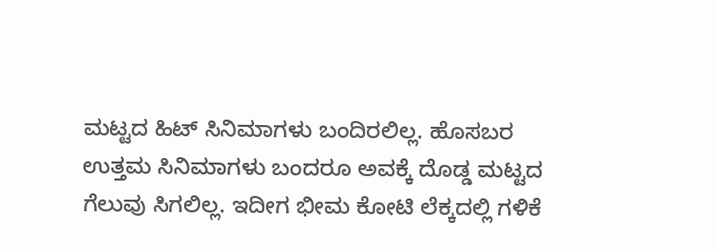ಮಟ್ಟದ ಹಿಟ್ ಸಿನಿಮಾಗಳು ಬಂದಿರಲಿಲ್ಲ. ಹೊಸಬರ ಉತ್ತಮ ಸಿನಿಮಾಗಳು ಬಂದರೂ ಅವಕ್ಕೆ ದೊಡ್ಡ ಮಟ್ಟದ ಗೆಲುವು ಸಿಗಲಿಲ್ಲ. ಇದೀಗ ಭೀಮ ಕೋಟಿ ಲೆಕ್ಕದಲ್ಲಿ ಗಳಿಕೆ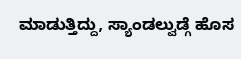ಮಾಡುತ್ತಿದ್ದು, ಸ್ಯಾಂಡಲ್ವುಡ್ಗೆ ಹೊಸ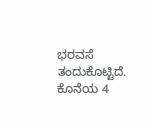ಭರವಸೆ ತಂದುಕೊಟ್ಟಿದೆ. ಕೊನೆಯ 4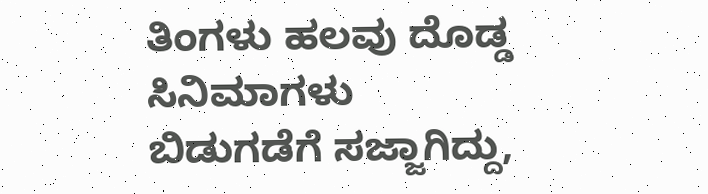ತಿಂಗಳು ಹಲವು ದೊಡ್ಡ ಸಿನಿಮಾಗಳು ಬಿಡುಗಡೆಗೆ ಸಜ್ಜಾಗಿದ್ದು,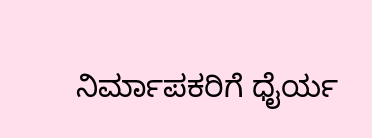ನಿರ್ಮಾಪಕರಿಗೆ ಧೈರ್ಯ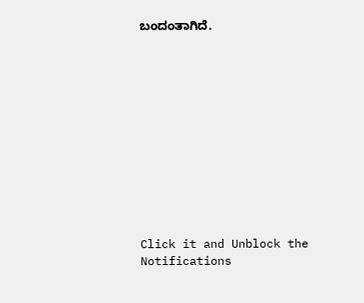ಬಂದಂತಾಗಿದೆ.












Click it and Unblock the Notifications